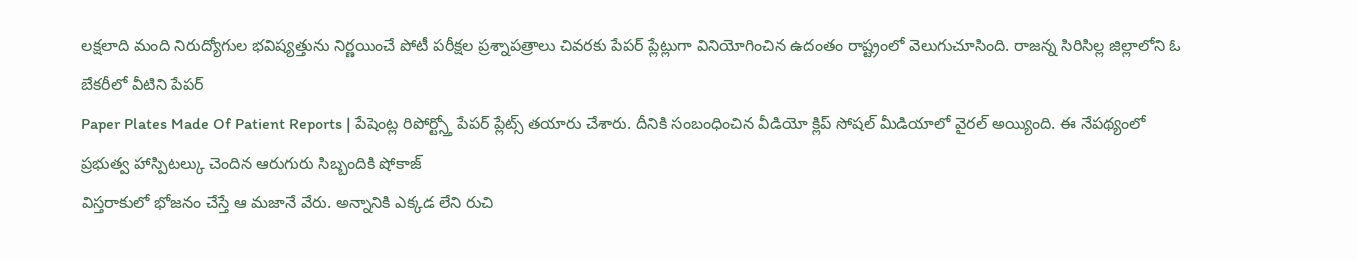లక్షలాది మంది నిరుద్యోగుల భవిష్యత్తును నిర్ణయించే పోటీ పరీక్షల ప్రశ్నాపత్రాలు చివరకు పేపర్ ప్లేట్లుగా వినియోగించిన ఉదంతం రాష్ట్రంలో వెలుగుచూసింది. రాజన్న సిరిసిల్ల జిల్లాలోని ఓ బేకరీలో వీటిని పేపర్
Paper Plates Made Of Patient Reports | పేషెంట్ల రిపోర్ట్స్తో పేపర్ ప్లేట్స్ తయారు చేశారు. దీనికి సంబంధించిన వీడియో క్లిప్ సోషల్ మీడియాలో వైరల్ అయ్యింది. ఈ నేపథ్యంలో ప్రభుత్వ హాస్పిటల్కు చెందిన ఆరుగురు సిబ్బందికి షోకాజ్
విస్తరాకులో భోజనం చేస్తే ఆ మజానే వేరు. అన్నానికి ఎక్కడ లేని రుచి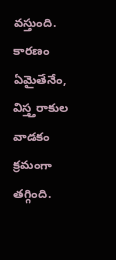వస్తుంది. కారణం ఏమైతేనేం, విస్త్తరాకుల వాడకం క్రమంగా తగ్గింది.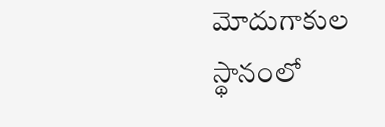మోదుగాకుల స్థానంలో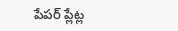పేపర్ ప్లేట్ల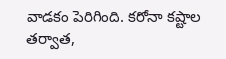వాడకం పెరిగింది. కరోనా కష్టాల తర్వాత,